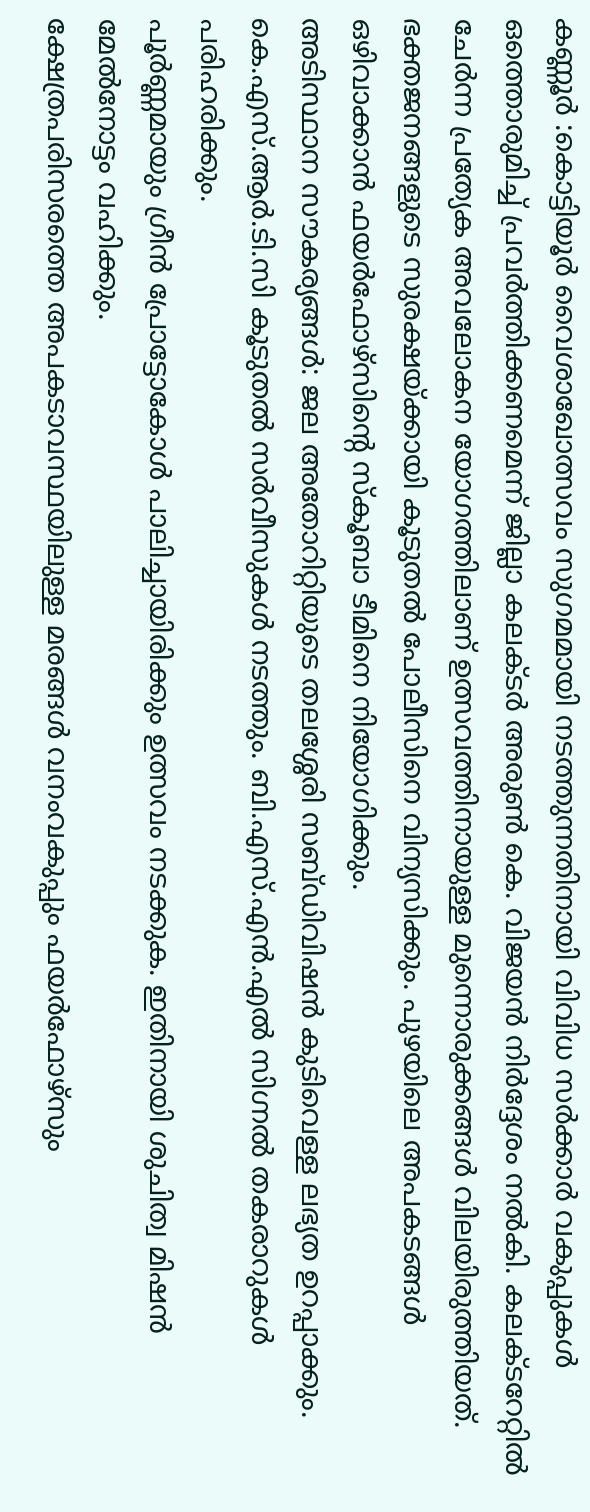കണ്ണൂർ :കൊട്ടിയൂർ വൈശാഖോത്സവം സുഗമമായി നടത്തുന്നതിനായി വിവിധ സർക്കാർ വകുപ്പുകൾ ഒത്തൊരുമിച്ച് പ്രവർത്തിക്കണമെന്ന് ജില്ലാ കലക്ടർ അരുൺ കെ. വിജയൻ നിർദ്ദേശം നൽകി. കലക്ടറേറ്റിൽ ചേർന്ന പ്രത്യേക അവലോകന യോഗത്തിലാണ് ഉത്സവത്തിനായുള്ള മുന്നൊരുക്കങ്ങൾ വിലയിരുത്തിയത്.
ഭക്തജനങ്ങളുടെ സുരക്ഷയ്ക്കായി കൂടുതൽ പോലീസിനെ വിന്യസിക്കും. പുഴയിലെ അപകടങ്ങൾ ഒഴിവാക്കാൻ ഫയർഫോഴ്സിന്റെ സ്കൂബാ ടീമിനെ നിയോഗിക്കും.
അടിസ്ഥാന സൗകര്യങ്ങൾ: ജല അതോറിറ്റിയുടെ തലശ്ശേരി സബ്ഡിവിഷൻ കുടിവെള്ള ലഭ്യത ഉറപ്പാക്കും. കെ.എസ്.ആർ.ടി.സി കൂടുതൽ സർവീസുകൾ നടത്തും. ബി.എസ്.എൻ.എൽ സിഗ്നൽ തകരാറുകൾ പരിഹരിക്കും.
പൂർണ്ണമായും ഗ്രീൻ പ്രോട്ടോകോൾ പാലിച്ചായിരിക്കും ഉത്സവം നടക്കുക. ഇതിനായി ശുചിത്വ മിഷൻ മേൽനോട്ടം വഹിക്കും.
ക്ഷേത്രപരിസരത്തെ അപകടാവസ്ഥയിലുള്ള മരങ്ങൾ വനംവകുപ്പും ഫയർഫോഴ്സും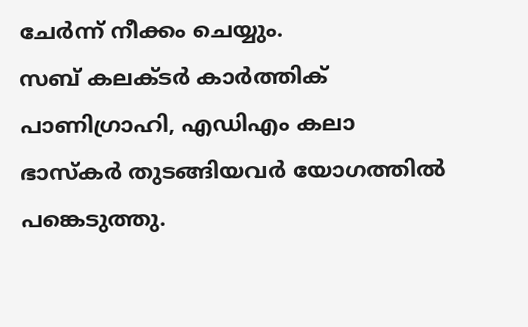ചേർന്ന് നീക്കം ചെയ്യും.
സബ് കലക്ടർ കാർത്തിക് പാണിഗ്രാഹി, എഡിഎം കലാ ഭാസ്കർ തുടങ്ങിയവർ യോഗത്തിൽ പങ്കെടുത്തു.